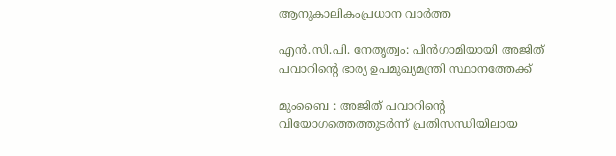ആനുകാലികംപ്രധാന വാർത്ത

എൻ.സി.പി. നേതൃത്വം: പിൻഗാമിയായി അജിത് പവാറിന്റെ ഭാര്യ ഉപമുഖ്യമന്ത്രി സ്ഥാനത്തേക്ക്

മുംബൈ : അജിത് പവാറിന്റെ വിയോഗത്തെത്തുടർന്ന് പ്രതിസന്ധിയിലായ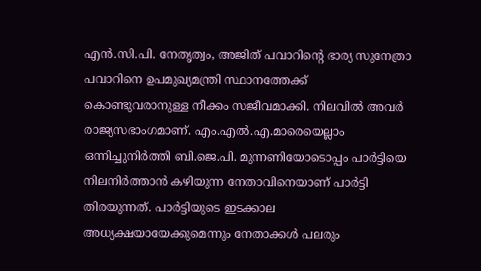എൻ.സി.പി. നേതൃത്വം, അജിത് പവാറിന്റെ ഭാര്യ സുനേത്രാ പവാറിനെ ഉപമുഖ്യമന്ത്രി സ്ഥാനത്തേക്ക് കൊണ്ടുവരാനുള്ള നീക്കം സജീവമാക്കി. നിലവിൽ അവർ രാജ്യസഭാംഗമാണ്. എം.എൽ.എ.മാരെയെല്ലാം ഒന്നിച്ചുനിർത്തി ബി.ജെ.പി. മുന്നണിയോടൊപ്പം പാർട്ടിയെ നിലനിർത്താൻ കഴിയുന്ന നേതാവിനെയാണ് പാർട്ടി തിരയുന്നത്. പാർട്ടിയുടെ ഇടക്കാല അധ്യക്ഷയായേക്കുമെന്നും നേതാക്കൾ പലരും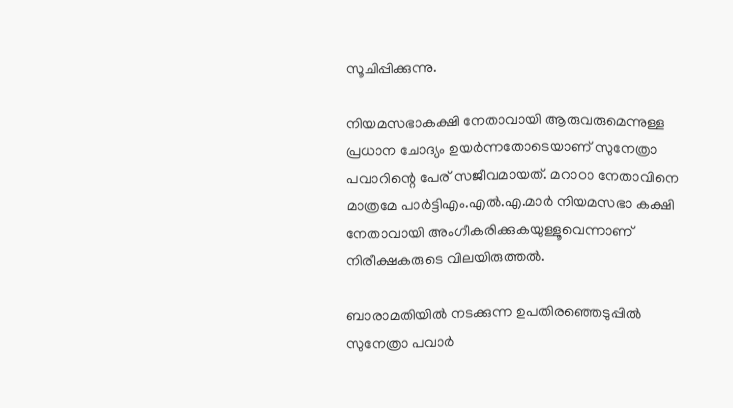സൂചിപ്പിക്കുന്നു.

നിയമസഭാകക്ഷി നേതാവായി ആരുവരുമെന്നുള്ള പ്രധാന ചോദ്യം ഉയർന്നതോടെയാണ് സുനേത്രാ പവാറിന്റെ പേര് സജീവമായത്. മറാഠാ നേതാവിനെ മാത്രമേ പാർട്ടിഎം.എൽ.എ.മാർ നിയമസഭാ കക്ഷി നേതാവായി അംഗീകരിക്കുകയുള്ളൂവെന്നാണ് നിരീക്ഷകരുടെ വിലയിരുത്തൽ.

ബാരാമതിയിൽ നടക്കുന്ന ഉപതിരഞ്ഞെടുപ്പിൽ സുനേത്രാ പവാർ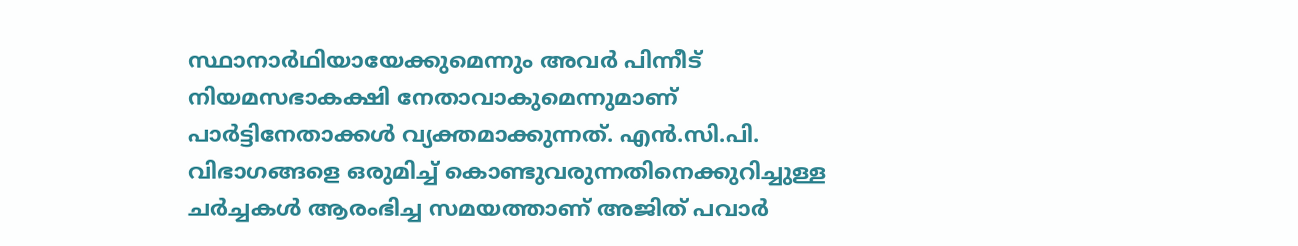സ്ഥാനാർഥിയായേക്കുമെന്നും അവർ പിന്നീട് നിയമസഭാകക്ഷി നേതാവാകുമെന്നുമാണ് പാർട്ടിനേതാക്കൾ വ്യക്തമാക്കുന്നത്. എൻ.സി.പി. വിഭാഗങ്ങളെ ഒരുമിച്ച് കൊണ്ടുവരുന്നതിനെക്കുറിച്ചുള്ള ചർച്ചകൾ ആരംഭിച്ച സമയത്താണ് അജിത് പവാർ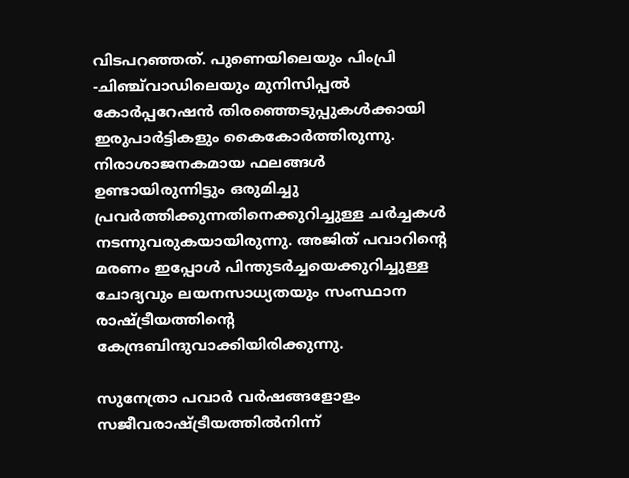വിടപറഞ്ഞത്. പുണെയിലെയും പിംപ്രി -ചിഞ്ച്‌വാഡിലെയും മുനിസിപ്പൽ കോർപ്പറേഷൻ തിരഞ്ഞെടുപ്പുകൾക്കായി ഇരുപാർട്ടികളും കൈകോർത്തിരുന്നു. നിരാശാജനകമായ ഫലങ്ങൾ ഉണ്ടായിരുന്നിട്ടും ഒരുമിച്ചു പ്രവർത്തിക്കുന്നതിനെക്കുറിച്ചുള്ള ചർച്ചകൾ നടന്നുവരുകയായിരുന്നു. അജിത് പവാറിന്റെ മരണം ഇപ്പോൾ പിന്തുടർച്ചയെക്കുറിച്ചുള്ള ചോദ്യവും ലയനസാധ്യതയും സംസ്ഥാന രാഷ്ട്രീയത്തിന്റെ കേന്ദ്രബിന്ദുവാക്കിയിരിക്കുന്നു.

സുനേത്രാ പവാർ വർഷങ്ങളോളം സജീവരാഷ്ട്രീയത്തിൽനിന്ന്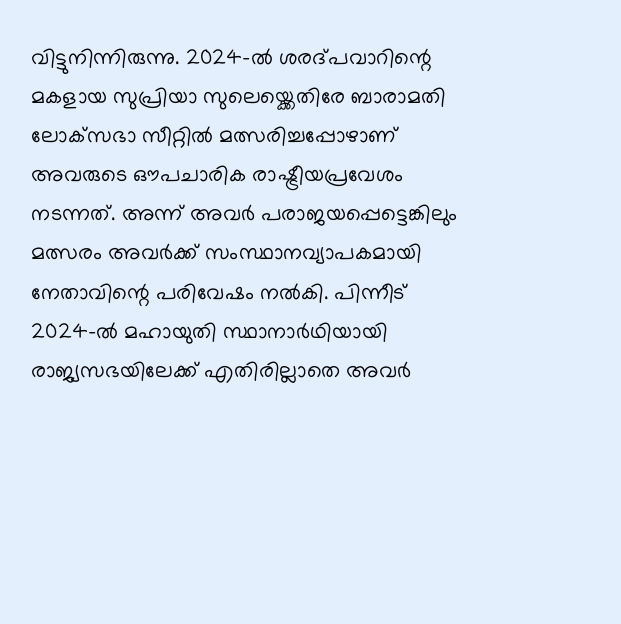വിട്ടുനിന്നിരുന്നു. 2024-ൽ ശരദ്പവാറിന്റെ മകളായ സുപ്രിയാ സുലെയ്ക്കെതിരേ ബാരാമതി ലോക്‌സഭാ സീറ്റിൽ മത്സരിച്ചപ്പോഴാണ് അവരുടെ ഔപചാരിക രാഷ്ട്രീയപ്രവേശം നടന്നത്. അന്ന് അവർ പരാജയപ്പെട്ടെങ്കിലും മത്സരം അവർക്ക് സംസ്ഥാനവ്യാപകമായി നേതാവിന്റെ പരിവേഷം നൽകി. പിന്നീട് 2024-ൽ മഹായുതി സ്ഥാനാർഥിയായി രാജ്യസഭയിലേക്ക് എതിരില്ലാതെ അവർ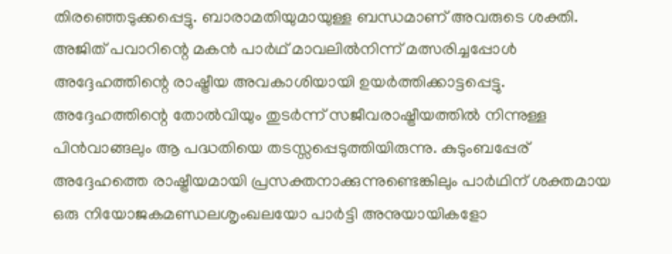തിരഞ്ഞെടുക്കപ്പെട്ടു. ബാരാമതിയുമായുള്ള ബന്ധമാണ് അവരുടെ ശക്തി. അജിത് പവാറിന്റെ മകൻ പാർഥ് മാവലിൽനിന്ന് മത്സരിച്ചപ്പോൾ അദ്ദേഹത്തിന്റെ രാഷ്ട്രീയ അവകാശിയായി ഉയർത്തിക്കാട്ടപ്പെട്ടു. അദ്ദേഹത്തിന്റെ തോൽവിയും തുടർന്ന് സജീവരാഷ്ട്രീയത്തിൽ നിന്നുള്ള പിൻവാങ്ങലും ആ പദ്ധതിയെ തടസ്സപ്പെടുത്തിയിരുന്നു. കുടുംബപ്പേര് അദ്ദേഹത്തെ രാഷ്ട്രീയമായി പ്രസക്തനാക്കുന്നുണ്ടെങ്കിലും പാർഥിന് ശക്തമായ ഒരു നിയോജകമണ്ഡലശൃംഖലയോ പാർട്ടി അനുയായികളോ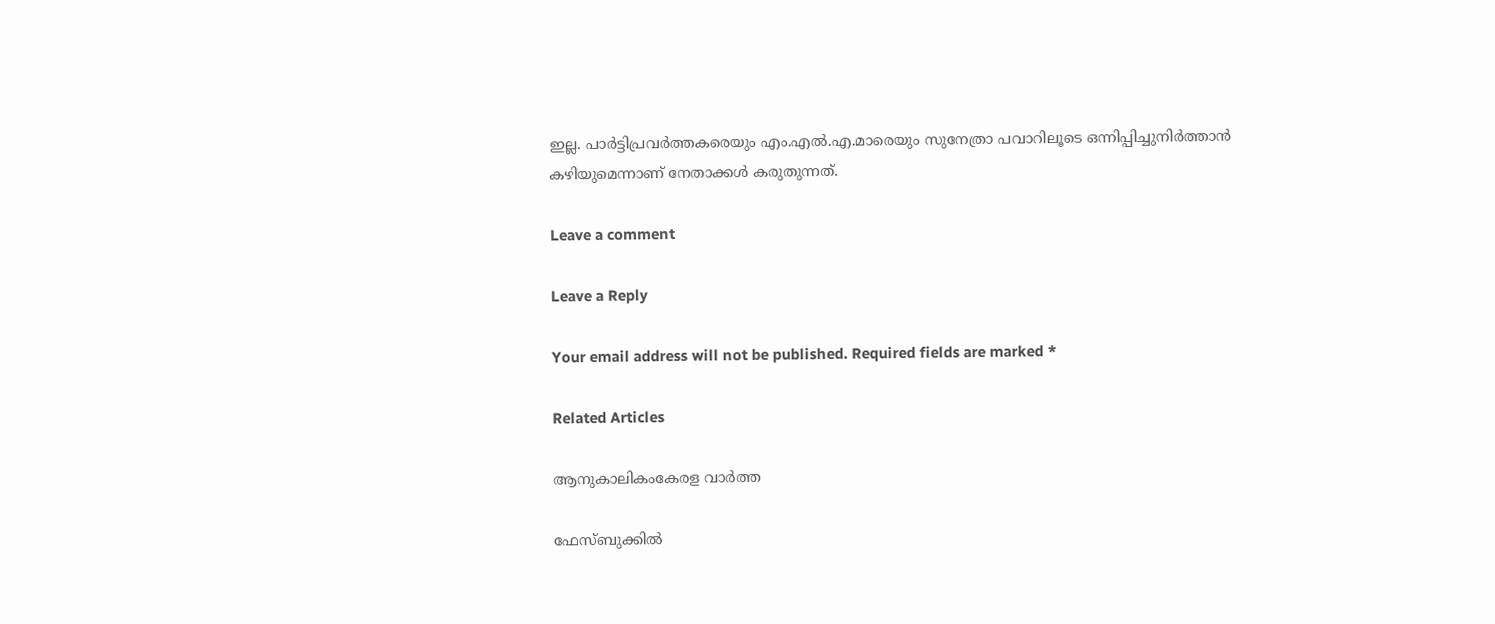ഇല്ല. പാർട്ടിപ്രവർത്തകരെയും എം.എൽ.എ.മാരെയും സുനേത്രാ പവാറിലൂടെ ഒന്നിപ്പിച്ചുനിർത്താൻ കഴിയുമെന്നാണ് നേതാക്കൾ കരുതുന്നത്.

Leave a comment

Leave a Reply

Your email address will not be published. Required fields are marked *

Related Articles

ആനുകാലികംകേരള വാർത്ത

ഫേസ്ബുക്കിൽ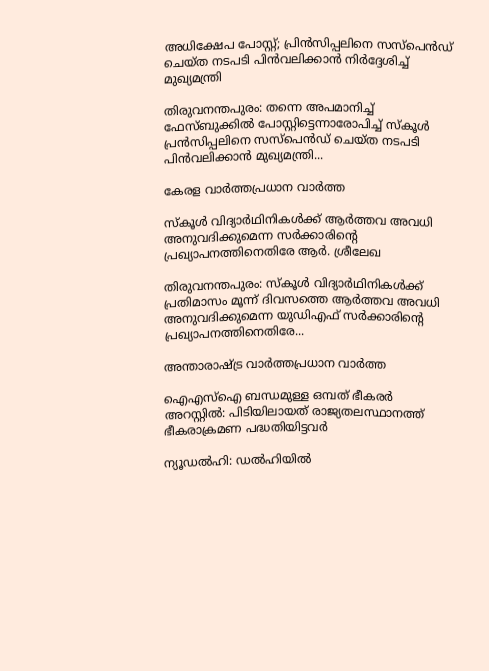അധിക്ഷേപ പോസ്റ്റ്; പ്രിൻസിപ്പലിനെ സസ്പെൻഡ് ചെയ്ത നടപടി പിൻവലിക്കാൻ നിർദ്ദേശിച്ച് മുഖ്യമന്ത്രി

തിരുവനന്തപുരം: തന്നെ അപമാനിച്ച് ഫേസ്ബുക്കിൽ പോസ്റ്റിട്ടെന്നാരോപിച്ച് സ്‌കൂൾ പ്രൻസിപ്പലിനെ സസ്‌പെൻഡ് ചെയ്ത നടപടി പിൻവലിക്കാൻ മുഖ്യമന്ത്രി...

കേരള വാർത്തപ്രധാന വാർത്ത

സ്‌കൂൾ വിദ്യാർഥിനികൾക്ക് ആർത്തവ അവധി അനുവദിക്കുമെന്ന സർക്കാരിന്റെ പ്രഖ്യാപനത്തിനെതിരേ ആർ. ശ്രീലേഖ

തിരുവനന്തപുരം: സ്‌കൂൾ വിദ്യാർഥിനികൾക്ക് പ്രതിമാസം മൂന്ന് ദിവസത്തെ ആർത്തവ അവധി അനുവദിക്കുമെന്ന യുഡിഎഫ് സർക്കാരിന്റെ പ്രഖ്യാപനത്തിനെതിരേ...

അന്താരാഷ്ട്ര വാർത്തപ്രധാന വാർത്ത

ഐഎസ്‌ഐ ബന്ധമുള്ള ഒമ്പത് ഭീകരർ അറസ്റ്റിൽ: പിടിയിലായത് രാജ്യതലസ്ഥാനത്ത് ഭീകരാക്രമണ പദ്ധതിയിട്ടവർ

ന്യൂഡൽഹി: ഡൽഹിയിൽ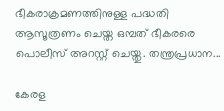ഭീകരാക്രമണത്തിനുള്ള പദ്ധതി ആസൂത്രണം ചെയ്ത ഒമ്പത് ഭീകരരെ പൊലീസ് അറസ്റ്റ് ചെയ്തു. തന്ത്രപ്രധാന...

കേരള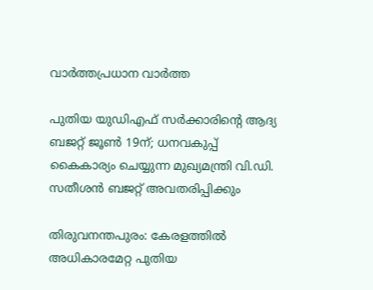വാർത്തപ്രധാന വാർത്ത

പുതിയ യുഡിഎഫ് സർക്കാരിന്റെ ആദ്യ ബജറ്റ് ജൂൺ 19ന്; ധനവകുപ്പ് കൈകാര്യം ചെയ്യുന്ന മുഖ്യമന്ത്രി വി.ഡി. സതീശൻ ബജറ്റ് അവതരിപ്പിക്കും

തിരുവനന്തപുരം: കേരളത്തിൽ അധികാരമേറ്റ പുതിയ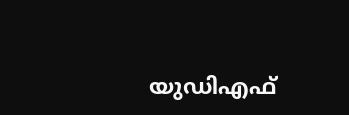യുഡിഎഫ്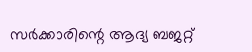സർക്കാരിന്റെ ആദ്യ ബജറ്റ്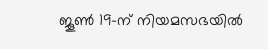ജൂൺ 19-ന് നിയമസഭയിൽ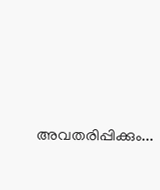അവതരിപ്പിക്കും...